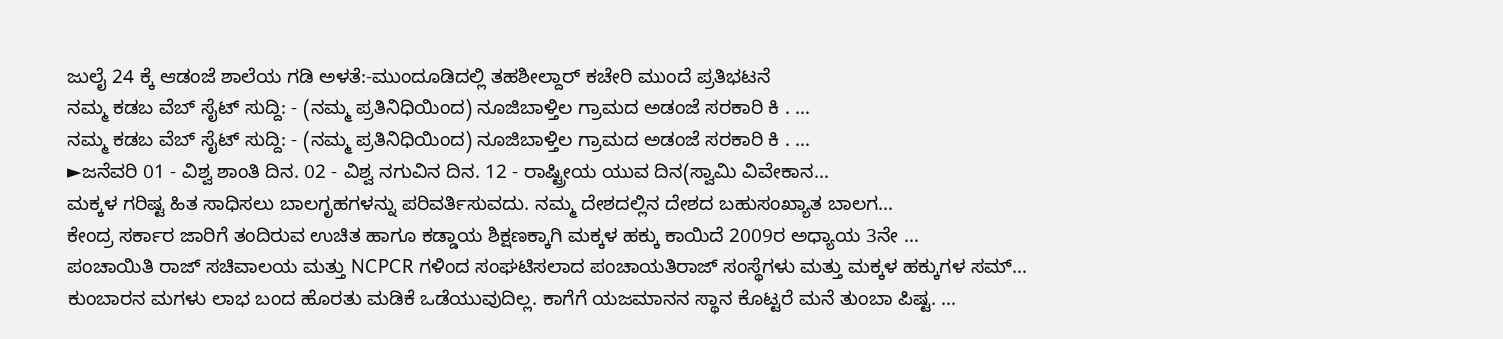ಜುಲೈ 24 ಕ್ಕೆ ಆಡಂಜೆ ಶಾಲೆಯ ಗಡಿ ಅಳತೆ:-ಮುಂದೂಡಿದಲ್ಲಿ ತಹಶೀಲ್ದಾರ್ ಕಚೇರಿ ಮುಂದೆ ಪ್ರತಿಭಟನೆ
ನಮ್ಮ ಕಡಬ ವೆಬ್ ಸೈಟ್ ಸುದ್ದಿ: - (ನಮ್ಮ ಪ್ರತಿನಿಧಿಯಿಂದ) ನೂಜಿಬಾಳ್ತಿಲ ಗ್ರಾಮದ ಅಡಂಜೆ ಸರಕಾರಿ ಕಿ . …
ನಮ್ಮ ಕಡಬ ವೆಬ್ ಸೈಟ್ ಸುದ್ದಿ: - (ನಮ್ಮ ಪ್ರತಿನಿಧಿಯಿಂದ) ನೂಜಿಬಾಳ್ತಿಲ ಗ್ರಾಮದ ಅಡಂಜೆ ಸರಕಾರಿ ಕಿ . …
►ಜನೆವರಿ 01 - ವಿಶ್ವ ಶಾಂತಿ ದಿನ. 02 - ವಿಶ್ವ ನಗುವಿನ ದಿನ. 12 - ರಾಷ್ಟ್ರೀಯ ಯುವ ದಿನ(ಸ್ವಾಮಿ ವಿವೇಕಾನ…
ಮಕ್ಕಳ ಗರಿಷ್ಟ ಹಿತ ಸಾಧಿಸಲು ಬಾಲಗೃಹಗಳನ್ನು ಪರಿವರ್ತಿಸುವದು. ನಮ್ಮ ದೇಶದಲ್ಲಿನ ದೇಶದ ಬಹುಸಂಖ್ಯಾತ ಬಾಲಗ…
ಕೇಂದ್ರ ಸರ್ಕಾರ ಜಾರಿಗೆ ತಂದಿರುವ ಉಚಿತ ಹಾಗೂ ಕಡ್ಡಾಯ ಶಿಕ್ಷಣಕ್ಕಾಗಿ ಮಕ್ಕಳ ಹಕ್ಕು ಕಾಯಿದೆ 2009ರ ಅಧ್ಯಾಯ 3ನೇ …
ಪಂಚಾಯಿತಿ ರಾಜ್ ಸಚಿವಾಲಯ ಮತ್ತು NCPCR ಗಳಿಂದ ಸಂಘಟಿಸಲಾದ ಪಂಚಾಯತಿರಾಜ್ ಸಂಸ್ಥೆಗಳು ಮತ್ತು ಮಕ್ಕಳ ಹಕ್ಕುಗಳ ಸಮ್…
ಕುಂಬಾರನ ಮಗಳು ಲಾಭ ಬಂದ ಹೊರತು ಮಡಿಕೆ ಒಡೆಯುವುದಿಲ್ಲ. ಕಾಗೆಗೆ ಯಜಮಾನನ ಸ್ಥಾನ ಕೊಟ್ಟರೆ ಮನೆ ತುಂಬಾ ಪಿಷ್ಟ. …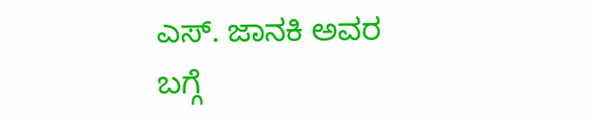ಎಸ್. ಜಾನಕಿ ಅವರ ಬಗ್ಗೆ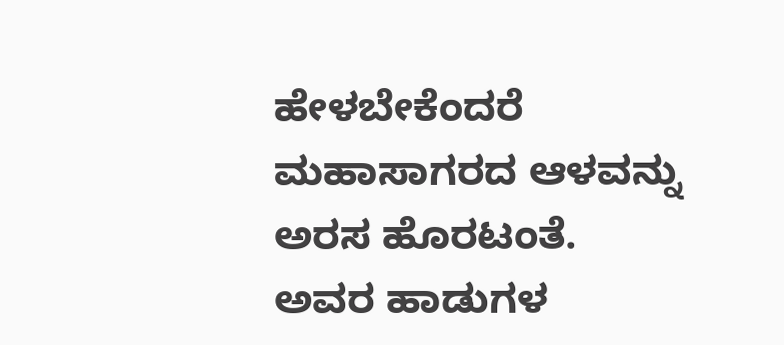ಹೇಳಬೇಕೆಂದರೆ ಮಹಾಸಾಗರದ ಆಳವನ್ನು ಅರಸ ಹೊರಟಂತೆ. ಅವರ ಹಾಡುಗಳ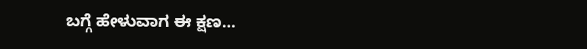ಬಗ್ಗೆ ಹೇಳುವಾಗ ಈ ಕ್ಷಣ…